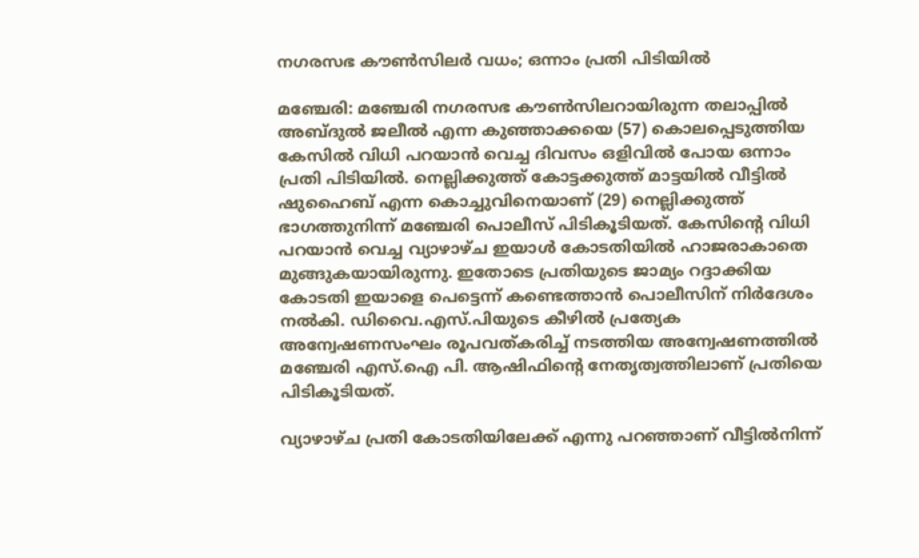നഗരസഭ കൗൺസിലർ വധം; ഒന്നാം പ്രതി പിടിയിൽ

മഞ്ചേരി: മഞ്ചേരി നഗരസഭ കൗൺസിലറായിരുന്ന തലാപ്പിൽ അബ്ദുൽ ജലീൽ എന്ന കുഞ്ഞാക്കയെ (57) കൊലപ്പെടുത്തിയ കേസില്‍ വിധി പറയാന്‍ വെച്ച ദിവസം ഒളിവിൽ പോയ ഒന്നാം പ്രതി പിടിയിൽ. നെല്ലിക്കുത്ത് കോട്ടക്കുത്ത് മാട്ടയിൽ വീട്ടിൽ ഷുഹൈബ് എന്ന കൊച്ചുവിനെയാണ് (29) നെല്ലിക്കുത്ത് ഭാഗത്തുനിന്ന് മഞ്ചേരി പൊലീസ് പിടികൂടിയത്. കേസിന്‍റെ വിധി പറയാൻ വെച്ച വ്യാഴാഴ്ച ഇയാൾ കോടതിയില്‍ ഹാജരാകാതെ മുങ്ങുകയായിരുന്നു. ഇതോടെ പ്രതിയുടെ ജാമ്യം റദ്ദാക്കിയ കോടതി ഇയാളെ പെട്ടെന്ന് കണ്ടെത്താൻ പൊലീസിന് നിർദേശം നൽകി. ഡിവൈ.എസ്.പിയുടെ കീഴിൽ പ്രത്യേക അന്വേഷണസംഘം രൂപവത്കരിച്ച് നടത്തിയ അന്വേഷണത്തിൽ മഞ്ചേരി എസ്.ഐ പി. ആഷിഫിന്‍റെ നേതൃത്വത്തിലാണ് പ്രതിയെ പിടികൂടിയത്.

വ്യാഴാഴ്ച പ്രതി കോടതിയിലേക്ക് എന്നു പറഞ്ഞാണ് വീട്ടിൽനിന്ന്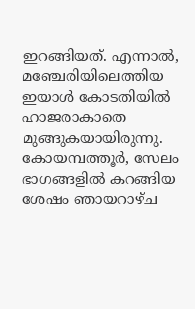ഇറങ്ങിയത്. എന്നാൽ, മഞ്ചേരിയിലെത്തിയ ഇയാൾ കോടതിയിൽ ഹാജരാകാതെ മുങ്ങുകയായിരുന്നു. കോയമ്പത്തൂർ, സേലം ഭാഗങ്ങളിൽ കറങ്ങിയ ശേഷം ഞായറാഴ്ച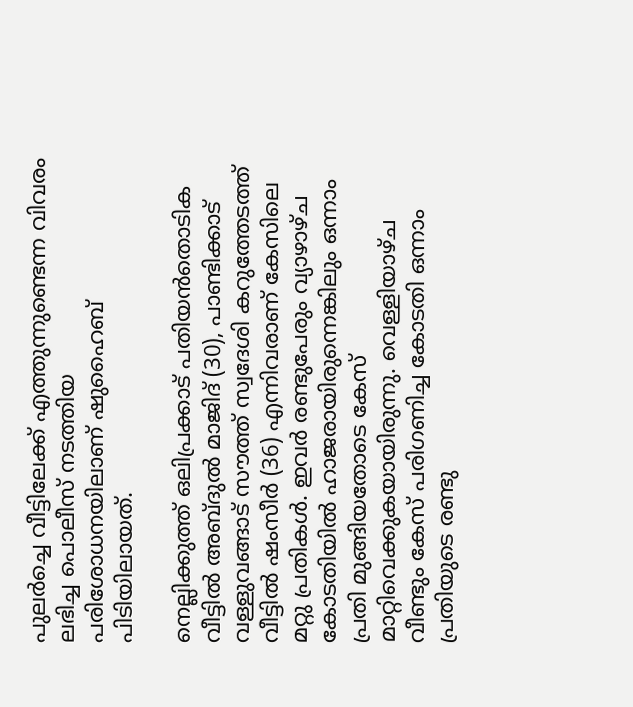പുലർച്ചെ വീട്ടിലേക്ക് എത്തുന്നുണ്ടെന്ന വിവരം ലഭിച്ച പൊലീസ് നടത്തിയ പരിശോധനയിലാണ് ഷുഹൈബ് പിടിയിലായത്.

നെല്ലിക്കുത്ത് ഒലിപ്രക്കാട് പതിയൻതൊടിക വീട്ടിൽ അബ്ദുൽ മാജിദ് (30), പാണ്ടിക്കാട് വള്ളുവങ്ങാട് സൗത്ത് സ്വദേശി കറുത്തേടത്ത് വീട്ടിൽ ഷംസീർ (36) എന്നിവരാണ് കേസിലെ മറ്റു പ്രതികള്‍. ഇവർ രണ്ടുപേരും വ്യാഴാഴ്ച കോടതിയിൽ ഹാജരായിരുന്നെങ്കിലും ഒന്നാം പ്രതി മുങ്ങിയതോടെ കേസ് മാറ്റിവെക്കുകയായിരുന്നു. വെള്ളിയാഴ്ച വീണ്ടും കേസ് പരിഗണിച്ച കോടതി ഒന്നാം പ്രതിയുടെ രണ്ടു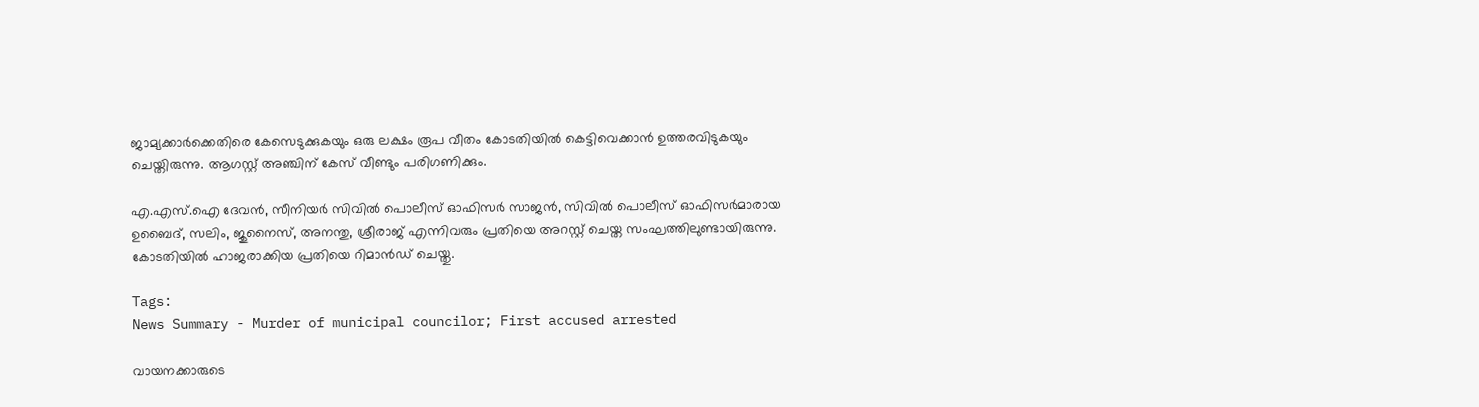ജാമ്യക്കാർക്കെതിരെ കേസെടുക്കുകയും ഒരു ലക്ഷം രൂപ വീതം കോടതിയിൽ കെട്ടിവെക്കാൻ ഉത്തരവിടുകയും ചെയ്തിരുന്നു. ആഗസ്റ്റ് അഞ്ചിന് കേസ് വീണ്ടും പരിഗണിക്കും.

എ.എസ്.ഐ ദേവൻ, സീനിയർ സിവിൽ പൊലീസ് ഓഫിസർ സാജൻ, സിവിൽ പൊലീസ് ഓഫിസർമാരായ ഉബൈദ്, സലിം, ജുനൈസ്, അനന്തു, ശ്രീരാജ് എന്നിവരും പ്രതിയെ അറസ്റ്റ് ചെയ്ത സംഘത്തിലുണ്ടായിരുന്നു. കോടതിയിൽ ഹാജരാക്കിയ പ്രതിയെ റിമാന്‍ഡ് ചെയ്തു.

Tags:
News Summary - Murder of municipal councilor; First accused arrested

വായനക്കാരുടെ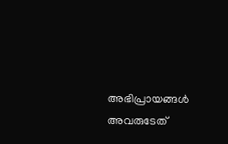അഭിപ്രായങ്ങള്‍ അവരുടേത്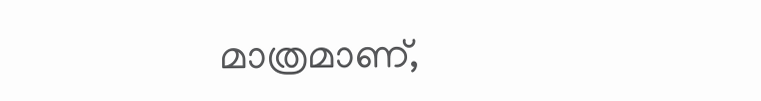മാത്രമാണ്,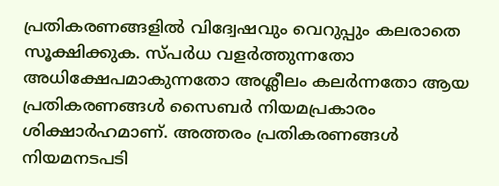പ്രതികരണങ്ങളിൽ വിദ്വേഷവും വെറുപ്പും കലരാതെ സൂക്ഷിക്കുക. സ്പർധ വളർത്തുന്നതോ അധിക്ഷേപമാകുന്നതോ അശ്ലീലം കലർന്നതോ ആയ പ്രതികരണങ്ങൾ സൈബർ നിയമപ്രകാരം ശിക്ഷാർഹമാണ്. അത്തരം പ്രതികരണങ്ങൾ നിയമനടപടി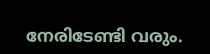നേരിടേണ്ടി വരും.